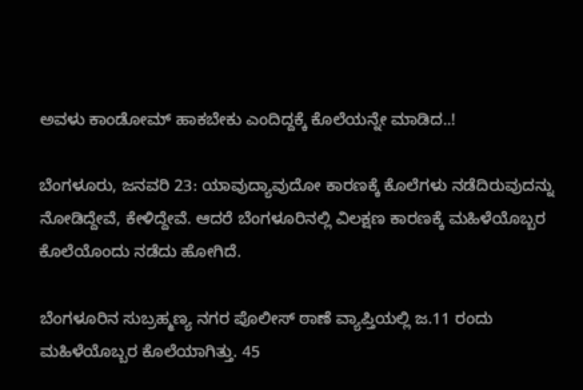ಅವಳು ಕಾಂಡೋಮ್ ಹಾಕಬೇಕು ಎಂದಿದ್ದಕ್ಕೆ ಕೊಲೆಯನ್ನೇ ಮಾಡಿದ..!

ಬೆಂಗಳೂರು, ಜನವರಿ 23: ಯಾವುದ್ಯಾವುದೋ ಕಾರಣಕ್ಕೆ ಕೊಲೆಗಳು ನಡೆದಿರುವುದನ್ನು ನೋಡಿದ್ದೇವೆ, ಕೇಳಿದ್ದೇವೆ. ಆದರೆ ಬೆಂಗಳೂರಿನಲ್ಲಿ ವಿಲಕ್ಷಣ ಕಾರಣಕ್ಕೆ ಮಹಿಳೆಯೊಬ್ಬರ ಕೊಲೆಯೊಂದು ನಡೆದು ಹೋಗಿದೆ.

ಬೆಂಗಳೂರಿನ ಸುಬ್ರಹ್ಮಣ್ಯ ನಗರ ಪೊಲೀಸ್ ಠಾಣೆ ವ್ಯಾಪ್ತಿಯಲ್ಲಿ ಜ.11 ರಂದು ಮಹಿಳೆಯೊಬ್ಬರ ಕೊಲೆಯಾಗಿತ್ತು. 45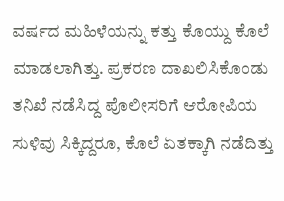ವರ್ಷದ ಮಹಿಳೆಯನ್ನು ಕತ್ತು ಕೊಯ್ದು ಕೊಲೆ ಮಾಡಲಾಗಿತ್ತು. ಪ್ರಕರಣ ದಾಖಲಿಸಿಕೊಂಡು ತನಿಖೆ ನಡೆಸಿದ್ದ ಪೊಲೀಸರಿಗೆ ಆರೋಪಿಯ ಸುಳಿವು ಸಿಕ್ಕಿದ್ದರೂ, ಕೊಲೆ ಏತಕ್ಕಾಗಿ ನಡೆದಿತ್ತು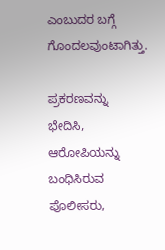ಎಂಬುದರ ಬಗ್ಗೆ ಗೊಂದಲವುಂಟಾಗಿತ್ತು.

ಪ್ರಕರಣವನ್ನು ಭೇದಿಸಿ, ಆರೋಪಿಯನ್ನು ಬಂಧಿಸಿರುವ ಪೊಲೀಸರು,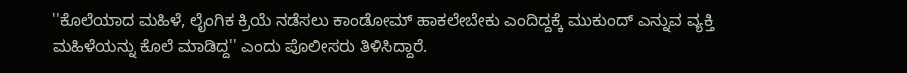''ಕೊಲೆಯಾದ ಮಹಿಳೆ, ಲೈಂಗಿಕ ಕ್ರಿಯೆ ನಡೆಸಲು ಕಾಂಡೋಮ್ ಹಾಕಲೇಬೇಕು ಎಂದಿದ್ದಕ್ಕೆ ಮುಕುಂದ್ ಎನ್ನುವ ವ್ಯಕ್ತಿ ಮಹಿಳೆಯನ್ನು ಕೊಲೆ ಮಾಡಿದ್ದ'' ಎಂದು ಪೊಲೀಸರು ತಿಳಿಸಿದ್ದಾರೆ.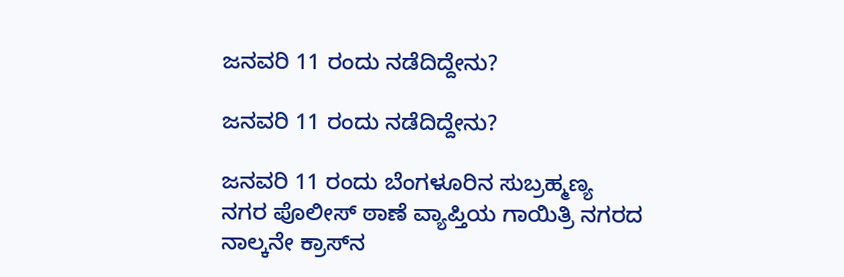ಜನವರಿ 11 ರಂದು ನಡೆದಿದ್ದೇನು?

ಜನವರಿ 11 ರಂದು ನಡೆದಿದ್ದೇನು?

ಜನವರಿ 11 ರಂದು ಬೆಂಗಳೂರಿನ ಸುಬ್ರಹ್ಮಣ್ಯ ನಗರ ಪೊಲೀಸ್ ಠಾಣೆ ವ್ಯಾಪ್ತಿಯ ಗಾಯಿತ್ರಿ ನಗರದ ನಾಲ್ಕನೇ ಕ್ರಾಸ್‌ನ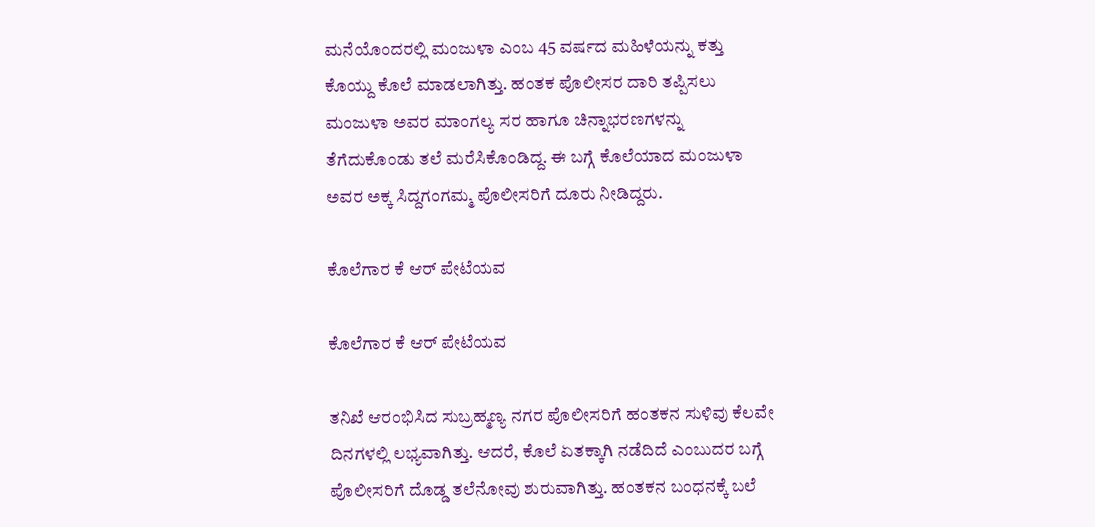ಮನೆಯೊಂದರಲ್ಲಿ ಮಂಜುಳಾ ಎಂಬ 45 ವರ್ಷದ ಮಹಿಳೆಯನ್ನು ಕತ್ತು ಕೊಯ್ದು ಕೊಲೆ ಮಾಡಲಾಗಿತ್ತು. ಹಂತಕ ಪೊಲೀಸರ ದಾರಿ ತಪ್ಪಿಸಲು ಮಂಜುಳಾ ಅವರ ಮಾಂಗಲ್ಯ ಸರ ಹಾಗೂ ಚಿನ್ನಾಭರಣಗಳನ್ನು ತೆಗೆದುಕೊಂಡು ತಲೆ ಮರೆಸಿಕೊಂಡಿದ್ದ. ಈ ಬಗ್ಗೆ ಕೊಲೆಯಾದ ಮಂಜುಳಾ ಅವರ ಅಕ್ಕ ಸಿದ್ದಗಂಗಮ್ಮ ಪೊಲೀಸರಿಗೆ ದೂರು ನೀಡಿದ್ದರು.

ಕೊಲೆಗಾರ ಕೆ ಆರ್ ಪೇಟೆಯವ

ಕೊಲೆಗಾರ ಕೆ ಆರ್ ಪೇಟೆಯವ

ತನಿಖೆ ಆರಂಭಿಸಿದ ಸುಬ್ರಹ್ಮಣ್ಯ ನಗರ ಪೊಲೀಸರಿಗೆ ಹಂತಕನ ಸುಳಿವು ಕೆಲವೇ ದಿನಗಳಲ್ಲಿ ಲಭ್ಯವಾಗಿತ್ತು. ಆದರೆ, ಕೊಲೆ ಏತಕ್ಕಾಗಿ ನಡೆದಿದೆ ಎಂಬುದರ ಬಗ್ಗೆ ಪೊಲೀಸರಿಗೆ ದೊಡ್ಡ ತಲೆನೋವು ಶುರುವಾಗಿತ್ತು. ಹಂತಕನ ಬಂಧನಕ್ಕೆ ಬಲೆ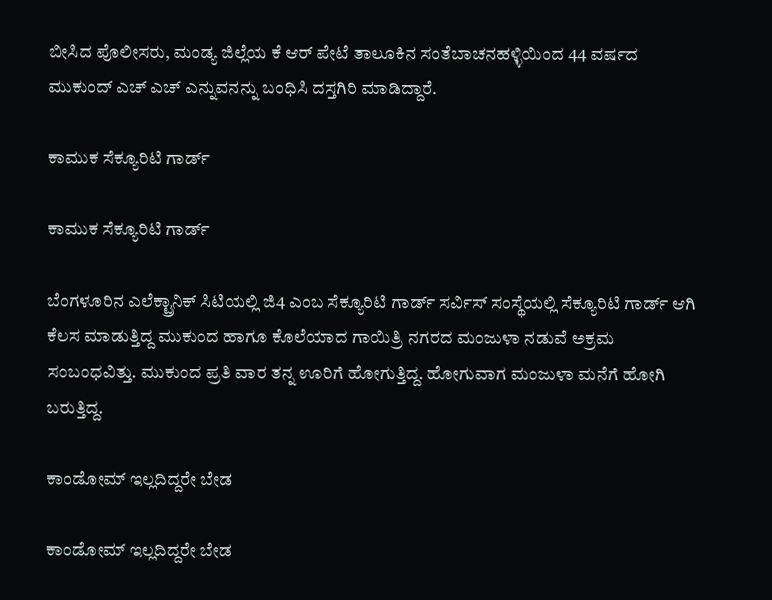ಬೀಸಿದ ಪೊಲೀಸರು, ಮಂಡ್ಯ ಜಿಲ್ಲೆಯ ಕೆ ಆರ್ ಪೇಟೆ ತಾಲೂಕಿನ ಸಂತೆಬಾಚನಹಳ್ಳಿಯಿಂದ 44 ವರ್ಷದ ಮುಕುಂದ್ ಎಚ್ ಎಚ್ ಎನ್ನುವನನ್ನು ಬಂಧಿಸಿ ದಸ್ತಗಿರಿ ಮಾಡಿದ್ದಾರೆ.

ಕಾಮುಕ ಸೆಕ್ಯೂರಿಟಿ ಗಾರ್ಡ್‌

ಕಾಮುಕ ಸೆಕ್ಯೂರಿಟಿ ಗಾರ್ಡ್‌

ಬೆಂಗಳೂರಿನ ಎಲೆಕ್ಟ್ರಾನಿಕ್ ಸಿಟಿಯಲ್ಲಿ ಜಿ4 ಎಂಬ ಸೆಕ್ಯೂರಿಟಿ ಗಾರ್ಡ್ ಸರ್ವಿಸ್ ಸಂಸ್ಥೆಯಲ್ಲಿ ಸೆಕ್ಯೂರಿಟಿ ಗಾರ್ಡ್ ಆಗಿ ಕೆಲಸ ಮಾಡುತ್ತಿದ್ದ ಮುಕುಂದ ಹಾಗೂ ಕೊಲೆಯಾದ ಗಾಯಿತ್ರಿ ನಗರದ ಮಂಜುಳಾ ನಡುವೆ ಅಕ್ರಮ ಸಂಬಂಧವಿತ್ತು. ಮುಕುಂದ ಪ್ರತಿ ವಾರ ತನ್ನ ಊರಿಗೆ ಹೋಗುತ್ತಿದ್ದ. ಹೋಗುವಾಗ ಮಂಜುಳಾ ಮನೆಗೆ ಹೋಗಿ ಬರುತ್ತಿದ್ದ.

ಕಾಂಡೋಮ್ ಇಲ್ಲದಿದ್ದರೇ ಬೇಡ

ಕಾಂಡೋಮ್ ಇಲ್ಲದಿದ್ದರೇ ಬೇಡ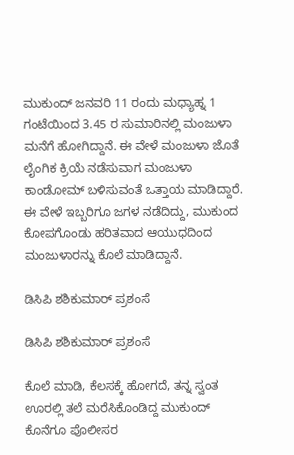ಮುಕುಂದ್ ಜನವರಿ 11 ರಂದು ಮಧ್ಯಾಹ್ನ 1 ಗಂಟೆಯಿಂದ 3.45 ರ ಸುಮಾರಿನಲ್ಲಿ ಮಂಜುಳಾ ಮನೆಗೆ ಹೋಗಿದ್ದಾನೆ. ಈ ವೇಳೆ ಮಂಜುಳಾ ಜೊತೆ ಲೈಂಗಿಕ ಕ್ರಿಯೆ ನಡೆಸುವಾಗ ಮಂಜುಳಾ ಕಾಂಡೋಮ್ ಬಳಿಸುವಂತೆ ಒತ್ತಾಯ ಮಾಡಿದ್ದಾರೆ. ಈ ವೇಳೆ ಇಬ್ಬರಿಗೂ ಜಗಳ ನಡೆದಿದ್ದು, ಮುಕುಂದ ಕೋಪಗೊಂಡು ಹರಿತವಾದ ಆಯುಧದಿಂದ ಮಂಜುಳಾರನ್ನು ಕೊಲೆ ಮಾಡಿದ್ದಾನೆ.

ಡಿಸಿಪಿ ಶಶಿಕುಮಾರ್ ಪ್ರಶಂಸೆ

ಡಿಸಿಪಿ ಶಶಿಕುಮಾರ್ ಪ್ರಶಂಸೆ

ಕೊಲೆ ಮಾಡಿ, ಕೆಲಸಕ್ಕೆ ಹೋಗದೆ, ತನ್ನ ಸ್ವಂತ ಊರಲ್ಲಿ ತಲೆ ಮರೆಸಿಕೊಂಡಿದ್ದ ಮುಕುಂದ್‌ ಕೊನೆಗೂ ಪೊಲೀಸರ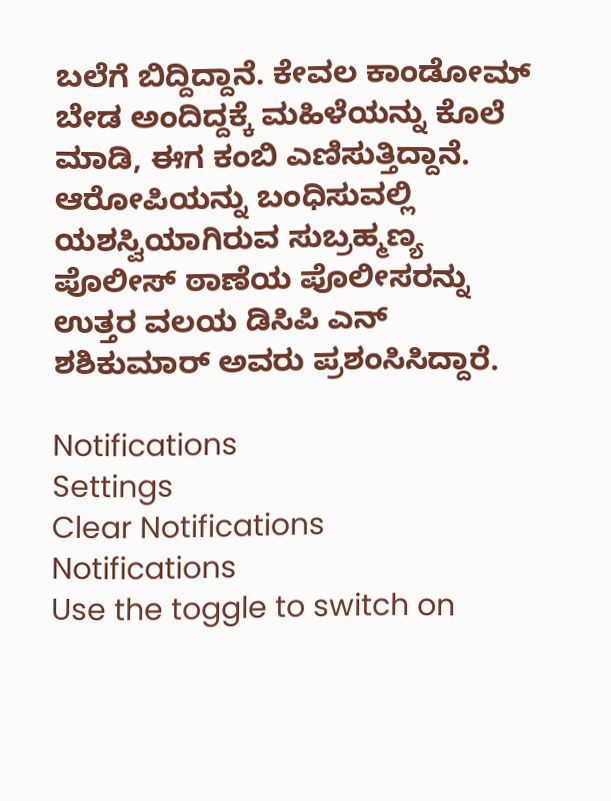ಬಲೆಗೆ ಬಿದ್ದಿದ್ದಾನೆ. ಕೇವಲ ಕಾಂಡೋಮ್ ಬೇಡ ಅಂದಿದ್ದಕ್ಕೆ ಮಹಿಳೆಯನ್ನು ಕೊಲೆ ಮಾಡಿ, ಈಗ ಕಂಬಿ ಎಣಿಸುತ್ತಿದ್ದಾನೆ. ಆರೋಪಿಯನ್ನು ಬಂಧಿಸುವಲ್ಲಿ ಯಶಸ್ವಿಯಾಗಿರುವ ಸುಬ್ರಹ್ಮಣ್ಯ ಪೊಲೀಸ್ ಠಾಣೆಯ ಪೊಲೀಸರನ್ನು ಉತ್ತರ ವಲಯ ಡಿಸಿಪಿ ಎನ್ ಶಶಿಕುಮಾರ್ ಅವರು ಪ್ರಶಂಸಿಸಿದ್ದಾರೆ.

Notifications
Settings
Clear Notifications
Notifications
Use the toggle to switch on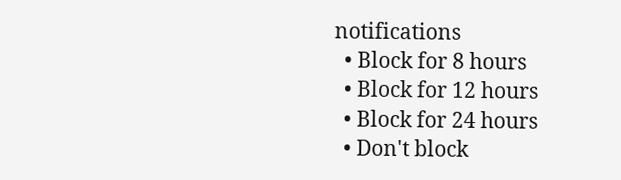notifications
  • Block for 8 hours
  • Block for 12 hours
  • Block for 24 hours
  • Don't block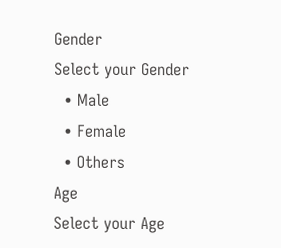Gender
Select your Gender
  • Male
  • Female
  • Others
Age
Select your Age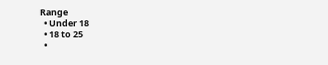Range
  • Under 18
  • 18 to 25
  •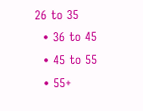26 to 35
  • 36 to 45
  • 45 to 55
  • 55+